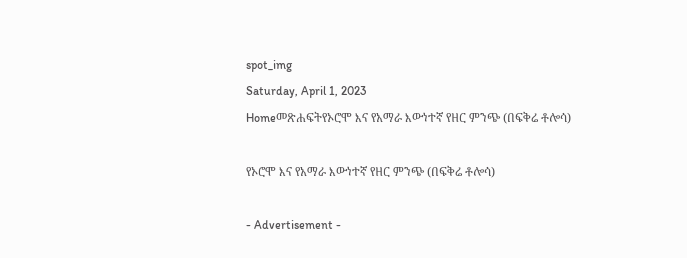spot_img
Saturday, April 1, 2023
Homeመጽሐፍትየኦሮሞ እና የአማራ እውነተኛ የዘር ምንጭ (በፍቅሬ ቶሎሳ)

የኦሮሞ እና የአማራ እውነተኛ የዘር ምንጭ (በፍቅሬ ቶሎሳ)

- Advertisement -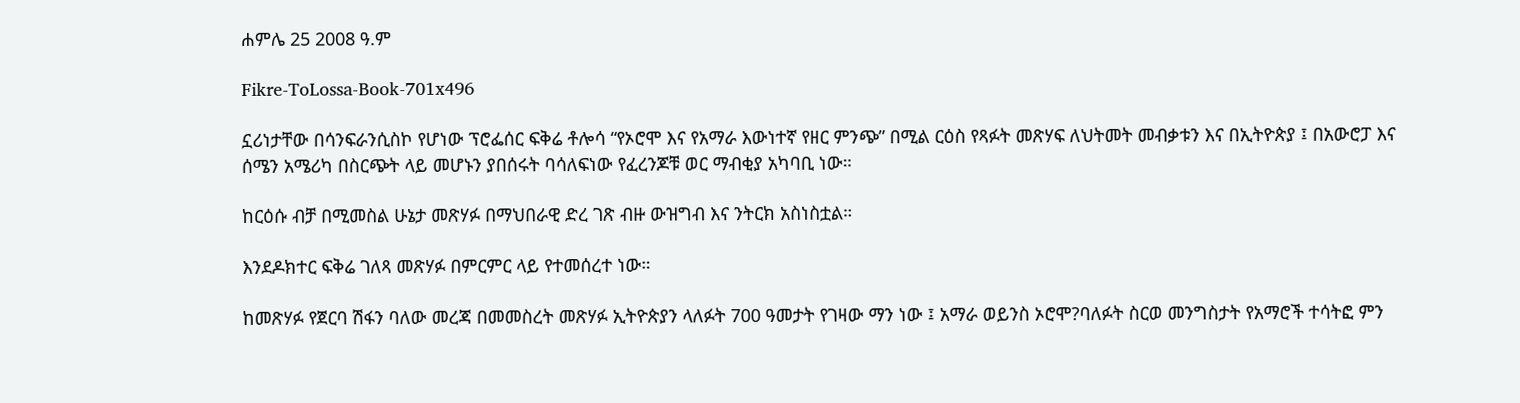ሐምሌ 25 2008 ዓ.ም

Fikre-ToLossa-Book-701x496

ኗሪነታቸው በሳንፍራንሲስኮ የሆነው ፕሮፌሰር ፍቅሬ ቶሎሳ “የኦሮሞ እና የአማራ እውነተኛ የዘር ምንጭ” በሚል ርዕስ የጻፉት መጽሃፍ ለህትመት መብቃቱን እና በኢትዮጵያ ፤ በአውሮፓ እና ሰሜን አሜሪካ በስርጭት ላይ መሆኑን ያበሰሩት ባሳለፍነው የፈረንጆቹ ወር ማብቂያ አካባቢ ነው።

ከርዕሱ ብቻ በሚመስል ሁኔታ መጽሃፉ በማህበራዊ ድረ ገጽ ብዙ ውዝግብ እና ንትርክ አስነስቷል።

እንደዶክተር ፍቅሬ ገለጻ መጽሃፉ በምርምር ላይ የተመሰረተ ነው።

ከመጽሃፉ የጀርባ ሽፋን ባለው መረጃ በመመስረት መጽሃፉ ኢትዮጵያን ላለፉት 700 ዓመታት የገዛው ማን ነው ፤ አማራ ወይንስ ኦሮሞ?ባለፉት ስርወ መንግስታት የአማሮች ተሳትፎ ምን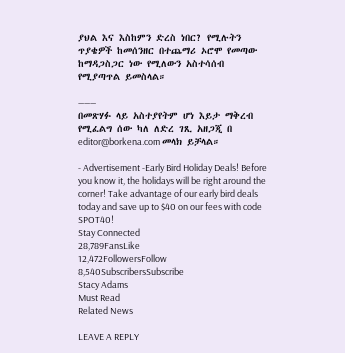ያህል እና እስከምን ድረስ ነበር? የሚሉትን ጥያቄዎች ከመሰንዘር በተጨማሪ ኦሮሞ የመጣው ከማዳጋስጋር ነው የሚለውን አስተሳሰብ የሚያጣጥል ይመስላል።

———
በመጽሃፉ ላይ አስተያየትም ሆነ እይታ ማቅረብ የሚፈልግ ሰው ካለ ለድረ ገጺ አዘጋጂ በ editor@borkena.com መላክ ይቻላል።

- Advertisement -Early Bird Holiday Deals! Before you know it, the holidays will be right around the corner! Take advantage of our early bird deals today and save up to $40 on our fees with code SPOT40!
Stay Connected
28,789FansLike
12,472FollowersFollow
8,540SubscribersSubscribe
Stacy Adams
Must Read
Related News

LEAVE A REPLY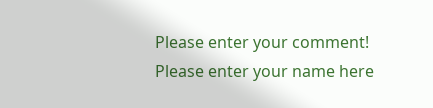Please enter your comment!
Please enter your name here